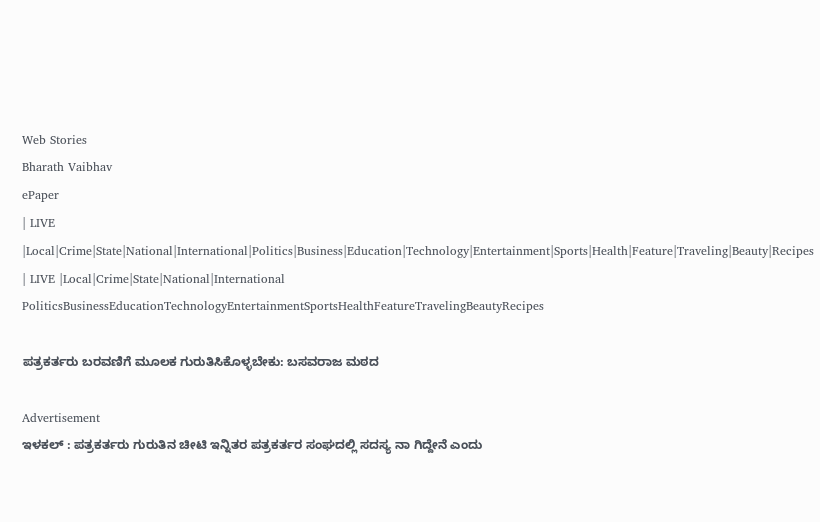Web Stories
Bharath Vaibhav
ePaper
| LIVE |Local|Crime|State|National|International|Politics|Business|Education|Technology|Entertainment|Sports|Health|Feature|Traveling|Beauty|Recipes
| LIVE |Local|Crime|State|National|International
PoliticsBusinessEducationTechnologyEntertainmentSportsHealthFeatureTravelingBeautyRecipes

ಪತ್ರಕರ್ತರು ಬರವಣಿಗೆ ಮೂಲಕ ಗುರುತಿಸಿಕೊಳ್ಳಬೇಕು: ಬಸವರಾಜ ಮಠದ

Advertisement
ಇಳಕಲ್ : ಪತ್ರಕರ್ತರು ಗುರುತಿನ ಚೀಟಿ ಇನ್ನಿತರ ಪತ್ರಕರ್ತರ ಸಂಘದಲ್ಲಿ ಸದಸ್ಯ ನಾ ಗಿದ್ದೇನೆ ಎಂದು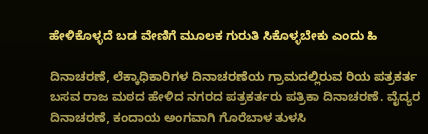ಹೇಳಿಕೊಳ್ಳದೆ ಬಡ ವೇಣಿಗೆ ಮೂಲಕ ಗುರುತಿ ಸಿಕೊಳ್ಳಬೇಕು ಎಂದು ಹಿ

ದಿನಾಚರಣೆ, ಲೆಕ್ಕಾಧಿಕಾರಿಗಳ ದಿನಾಚರಣೆಯ ಗ್ರಾಮದಲ್ಲಿರುವ ರಿಯ ಪತ್ರಕರ್ತ ಬಸವ ರಾಜ ಮಠದ ಹೇಳಿದ ನಗರದ ಪತ್ರಕರ್ತರು ಪತ್ರಿಕಾ ದಿನಾಚರಣೆ. ವೈದ್ಯರ ದಿನಾಚರಣೆ, ಕಂದಾಯ ಅಂಗವಾಗಿ ಗೊರೆಬಾಳ ತುಳಸಿ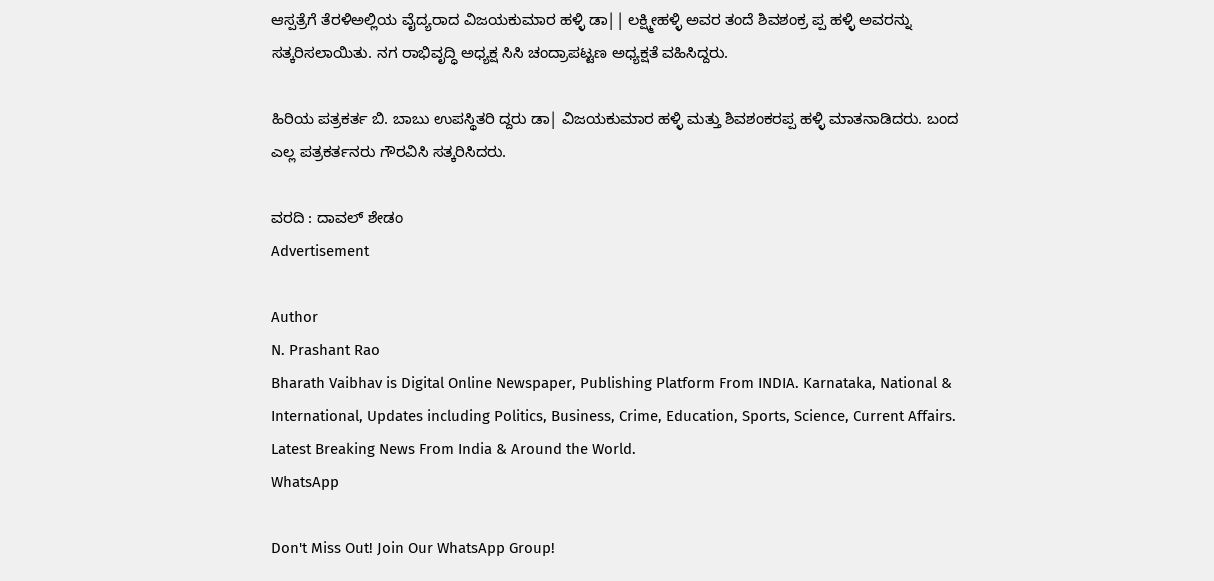ಆಸ್ಪತ್ರೆಗೆ ತೆರಳಿಅಲ್ಲಿಯ ವೈದ್ಯರಾದ ವಿಜಯಕುಮಾರ ಹಳ್ಳಿ ಡಾ|| ಲಕ್ಷ್ಮೀಹಳ್ಳಿ ಅವರ ತಂದೆ ಶಿವಶಂಕ್ರ ಪ್ಪ ಹಳ್ಳಿ ಅವರನ್ನು ಸತ್ಕರಿಸಲಾಯಿತು. ನಗ ರಾಭಿವೃದ್ಧಿ ಅಧ್ಯಕ್ಷ ಸಿಸಿ ಚಂದ್ರಾಪಟ್ಟಣ ಅಧ್ಯಕ್ಷತೆ ವಹಿಸಿದ್ದರು.

ಹಿರಿಯ ಪತ್ರಕರ್ತ ಬಿ. ಬಾಬು ಉಪಸ್ಥಿತರಿ ದ್ದರು ಡಾ| ವಿಜಯಕುಮಾರ ಹಳ್ಳಿ ಮತ್ತು ಶಿವಶಂಕರಪ್ಪ ಹಳ್ಳಿ ಮಾತನಾಡಿದರು. ಬಂದ ಎಲ್ಲ ಪತ್ರಕರ್ತನರು ಗೌರವಿಸಿ ಸತ್ಕರಿಸಿದರು.

ವರದಿ : ದಾವಲ್ ಶೇಡಂ
Advertisement

Author
N. Prashant Rao
Bharath Vaibhav is Digital Online Newspaper, Publishing Platform From INDIA. Karnataka, National & International, Updates including Politics, Business, Crime, Education, Sports, Science, Current Affairs. Latest Breaking News From India & Around the World.
WhatsApp

Don't Miss Out! Join Our WhatsApp Group!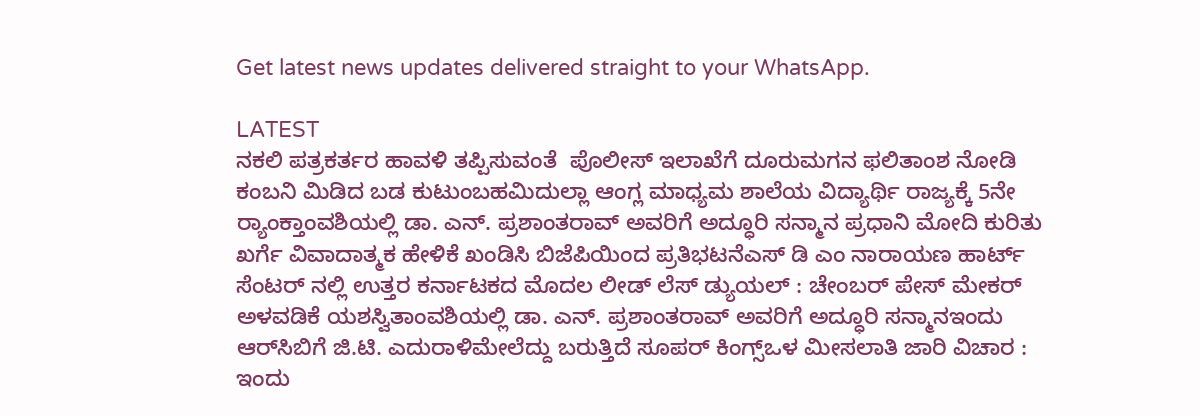Get latest news updates delivered straight to your WhatsApp.

LATEST
ನಕಲಿ ಪತ್ರಕರ್ತರ ಹಾವಳಿ ತಪ್ಪಿಸುವಂತೆ  ಪೊಲೀಸ್ ಇಲಾಖೆಗೆ ದೂರುಮಗನ ಫಲಿತಾಂಶ ನೋಡಿ ಕಂಬನಿ ಮಿಡಿದ ಬಡ ಕುಟುಂಬಹಮಿದುಲ್ಲಾ ಆಂಗ್ಲ ಮಾಧ್ಯಮ ಶಾಲೆಯ ವಿದ್ಯಾರ್ಥಿ ರಾಜ್ಯಕ್ಕೆ 5ನೇ ರ್‍ಯಾಂಕ್ತಾಂವಶಿಯಲ್ಲಿ ಡಾ. ಎನ್. ಪ್ರಶಾಂತರಾವ್ ಅವರಿಗೆ ಅದ್ಧೂರಿ ಸನ್ಮಾನ ಪ್ರಧಾನಿ ಮೋದಿ ಕುರಿತು ಖರ್ಗೆ ವಿವಾದಾತ್ಮಕ ಹೇಳಿಕೆ ಖಂಡಿಸಿ ಬಿಜೆಪಿಯಿಂದ ಪ್ರತಿಭಟನೆಎಸ್ ಡಿ ಎಂ ನಾರಾಯಣ ಹಾರ್ಟ್ ಸೆಂಟರ್ ನಲ್ಲಿ ಉತ್ತರ ಕರ್ನಾಟಕದ ಮೊದಲ ಲೀಡ್ ಲೆಸ್ ಡ್ಯುಯಲ್ : ಚೇಂಬರ್ ಪೇಸ್ ಮೇಕರ್ ಅಳವಡಿಕೆ ಯಶಸ್ವಿತಾಂವಶಿಯಲ್ಲಿ ಡಾ. ಎನ್. ಪ್ರಶಾಂತರಾವ್ ಅವರಿಗೆ ಅದ್ಧೂರಿ ಸನ್ಮಾನಇಂದು ಆರ್‌ಸಿಬಿಗೆ ಜಿ.ಟಿ. ಎದುರಾಳಿಮೇಲೆದ್ದು ಬರುತ್ತಿದೆ ಸೂಪರ್ ಕಿಂಗ್ಸ್ಒಳ ಮೀಸಲಾತಿ ಜಾರಿ ವಿಚಾರ : ಇಂದು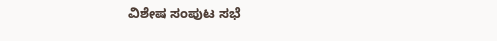ವಿಶೇಷ ಸಂಪುಟ ಸಭೆ